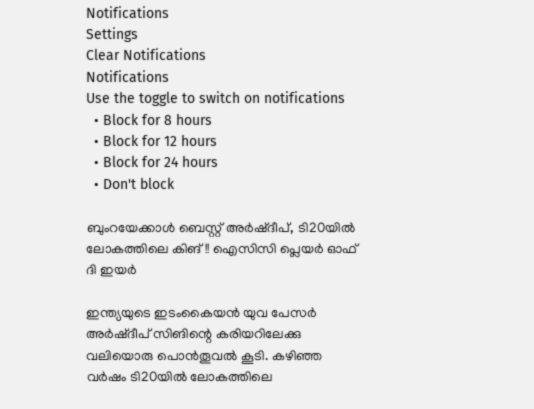Notifications
Settings
Clear Notifications
Notifications
Use the toggle to switch on notifications
  • Block for 8 hours
  • Block for 12 hours
  • Block for 24 hours
  • Don't block

ബുംറയേക്കാള്‍ ബെസ്റ്റ് അര്‍ഷ്ദീപ്, ടി20യില്‍ ലോകത്തിലെ കിങ്!! ഐസിസി പ്ലെയര്‍ ഓഫ് ദി ഇയര്‍

ഇന്ത്യയുടെ ഇടംകൈയന്‍ യുവ പേസര്‍ അര്‍ഷ്ദീപ് സിങിന്റെ കരിയറിലേക്കു വലിയൊരു പൊന്‍തൂവല്‍ കൂടി. കഴിഞ്ഞ വര്‍ഷം ടി20യില്‍ ലോകത്തിലെ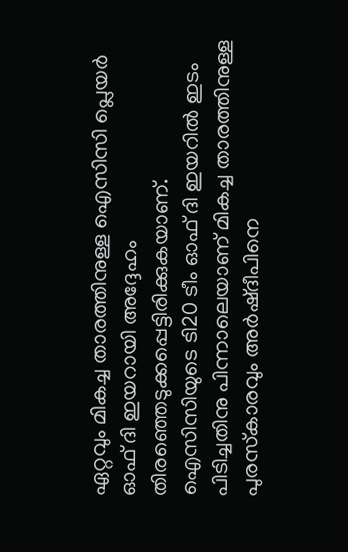ഏറ്റവും മികച്ച താരത്തിനുള്ള ഐസിസി പ്ലെയര്‍ ഓഫ് ദി ഇയറായി അദ്ദേഹം തിരഞ്ഞെടുക്കപ്പെട്ടിരിക്കുകയാണ്. ഐസിസിയുടെ ടി20 ടീം ഓഫ് ദി ഇയറില്‍ ഇടം പിടിച്ചതിനു പിന്നാലെയാണ് മികച്ച താരത്തിനുള്ള പുരസ്‌കാരവും അര്‍ഷ്ദീപിനെ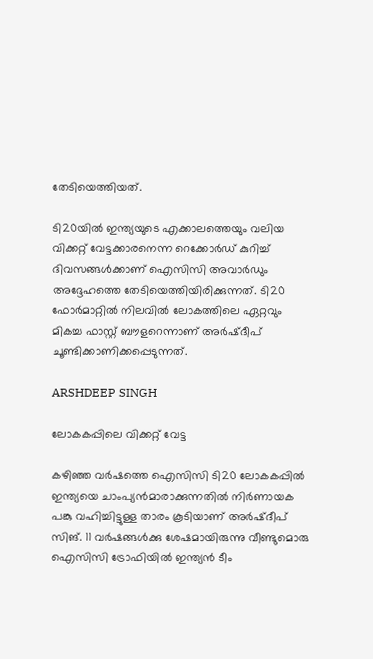തേടിയെത്തിയത്.

ടി20യില്‍ ഇന്ത്യയുടെ എക്കാലത്തെയും വലിയ വിക്കറ്റ് വേട്ടക്കാരനെന്ന റെക്കോര്‍ഡ് കുറിച്ച് ദിവസങ്ങള്‍ക്കാണ് ഐസിസി അവാര്‍ഡും അദ്ദേഹത്തെ തേടിയെത്തിയിരിക്കുന്നത്. ടി20 ഫോര്‍മാറ്റില്‍ നിലവില്‍ ലോകത്തിലെ ഏറ്റവും മികച്ച ഫാസ്റ്റ് ബൗളറെന്നാണ് അര്‍ഷ്ദീപ് ചൂണ്ടിക്കാണിക്കപ്പെടുന്നത്.

ARSHDEEP SINGH

ലോകകപ്പിലെ വിക്കറ്റ് വേട്ട

കഴിഞ്ഞ വര്‍ഷത്തെ ഐസിസി ടി20 ലോകകപ്പില്‍ ഇന്ത്യയെ ചാംപ്യന്‍മാരാക്കുന്നതില്‍ നിര്‍ണായക പങ്കു വഹിച്ചിട്ടുള്ള താരം കൂടിയാണ് അര്‍ഷ്ദീപ് സിങ്. 11 വര്‍ഷങ്ങള്‍ക്കു ശേഷമായിരുന്നു വീണ്ടുമൊരു ഐസിസി ട്രോഫിയില്‍ ഇന്ത്യന്‍ ടീം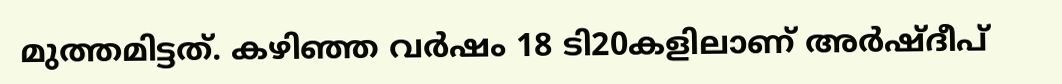മുത്തമിട്ടത്. കഴിഞ്ഞ വര്‍ഷം 18 ടി20കളിലാണ് അര്‍ഷ്ദീപ്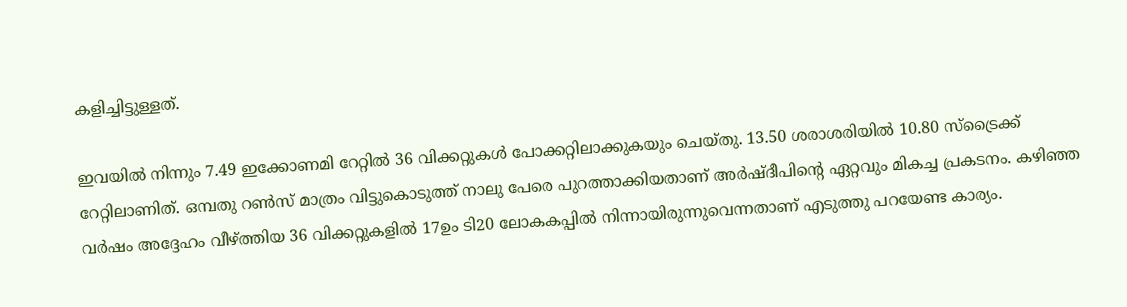കളിച്ചിട്ടുള്ളത്.

ഇവയില്‍ നിന്നും 7.49 ഇക്കോണമി റേറ്റില്‍ 36 വിക്കറ്റുകള്‍ പോക്കറ്റിലാക്കുകയും ചെയ്തു. 13.50 ശരാശരിയില്‍ 10.80 സ്‌ട്രൈക്ക് റേറ്റിലാണിത്. ഒമ്പതു റണ്‍സ് മാത്രം വിട്ടുകൊടുത്ത് നാലു പേരെ പുറത്താക്കിയതാണ് അര്‍ഷ്ദീപിന്റെ ഏറ്റവും മികച്ച പ്രകടനം. കഴിഞ്ഞ വര്‍ഷം അദ്ദേഹം വീഴ്ത്തിയ 36 വിക്കറ്റുകളില്‍ 17ഉം ടി20 ലോകകപ്പില്‍ നിന്നായിരുന്നുവെന്നതാണ് എടുത്തു പറയേണ്ട കാര്യം.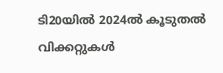ടി20യില്‍ 2024ല്‍ കൂടുതല്‍ വിക്കറ്റുകള്‍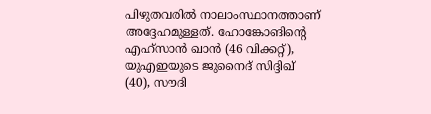പിഴുതവരില്‍ നാലാംസ്ഥാനത്താണ് അദ്ദേഹമുള്ളത്. ഹോങ്കോങിന്റെ എഹ്‌സാന്‍ ഖാന്‍ (46 വിക്കറ്റ്), യുഎഇയുടെ ജുനൈദ് സിദ്ദിഖ് (40), സൗദി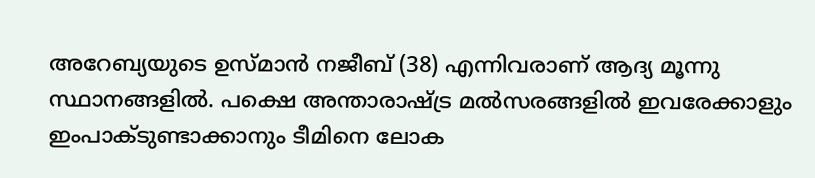അറേബ്യയുടെ ഉസ്മാന്‍ നജീബ് (38) എന്നിവരാണ് ആദ്യ മൂന്നു സ്ഥാനങ്ങളില്‍. പക്ഷെ അന്താരാഷ്ട്ര മല്‍സരങ്ങളില്‍ ഇവരേക്കാളും ഇംപാക്ടുണ്ടാക്കാനും ടീമിനെ ലോക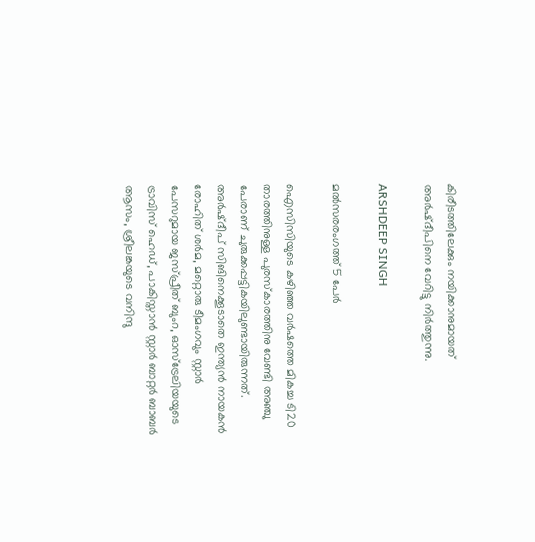കിരീടത്തിലേക്കും നയിക്കാനുമായത് അര്‍ഷ്ദീപിനെ വേറിട്ടു നിര്‍ത്തുന്നു.

ARSHDEEP SINGH

മല്‍സരരംഗത്ത് 5 പേര്‍

ഐസിസിയുടെ കഴിഞ്ഞ വര്‍ഷത്തെ മികച്ച ടി20 താരത്തിനുള്ള പുരസ്‌കാരത്തിനു വേണ്ടി അഞ്ചു പേരാണ് ചുരുക്കപ്പട്ടികയിലുണ്ടായിരുന്നത്. അര്‍ഷ്ദീപ് സിങിനെക്കൂടാതെ ഇന്ത്യന്‍ നായകന്‍ രോഹിത് ശര്‍മ, മറ്റൊരു ടീമംഗവും സ്റ്റാര്‍ പേസറുമായ ജസ്പ്രീത് ബുംറ, ഓസ്‌ട്രേലിയയുടെ ട്രാവിസ് ഹെഡ്, പാകിസ്താന്‍ സ്റ്റാര്‍ ബാറ്റര്‍ ബാബര്‍ ആസം, ശ്രീലങ്കയുടെ വനിന്ദു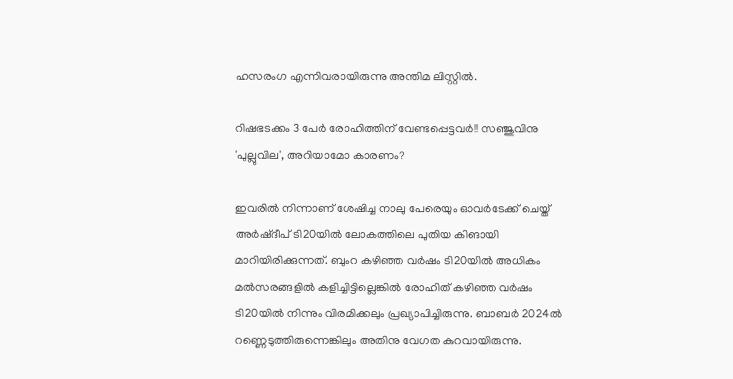ഹസരംഗ എന്നിവരായിരുന്നു അന്തിമ ലിസ്റ്റില്‍.

റിഷഭടക്കം 3 പേര്‍ രോഹിത്തിന് വേണ്ടപ്പെട്ടവര്‍!! സഞ്ജുവിനു 'പുല്ലുവില', അറിയാമോ കാരണം?

ഇവരില്‍ നിന്നാണ് ശേഷിച്ച നാലു പേരെയും ഓവര്‍ടേക്ക് ചെയ്ത് അര്‍ഷ്ദീപ് ടി20യില്‍ ലോകത്തിലെ പുതിയ കിങായി മാറിയിരിക്കുന്നത്. ബുംറ കഴിഞ്ഞ വര്‍ഷം ടി20യില്‍ അധികം മല്‍സരങ്ങളില്‍ കളിച്ചിട്ടില്ലെങ്കില്‍ രോഹിത് കഴിഞ്ഞ വര്‍ഷം ടി20യില്‍ നിന്നും വിരമിക്കലും പ്രഖ്യാപിച്ചിരുന്നു. ബാബര്‍ 2024ല്‍ റണ്ണെടുത്തിരുന്നെങ്കിലും അതിനു വേഗത കുറവായിരുന്നു.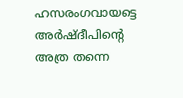ഹസരംഗവായട്ടെ അര്‍ഷ്ദീപിന്റെ അത്ര തന്നെ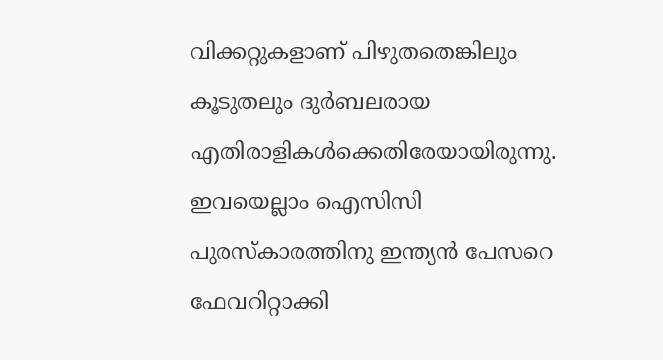വിക്കറ്റുകളാണ് പിഴുതതെങ്കിലും കൂടുതലും ദുര്‍ബലരായ എതിരാളികള്‍ക്കെതിരേയായിരുന്നു. ഇവയെല്ലാം ഐസിസി പുരസ്‌കാരത്തിനു ഇന്ത്യന്‍ പേസറെ ഫേവറിറ്റാക്കി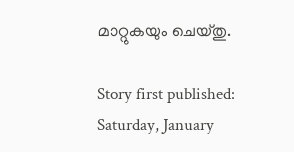മാറ്റുകയും ചെയ്തു.

Story first published: Saturday, January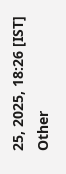25, 2025, 18:26 [IST]
Other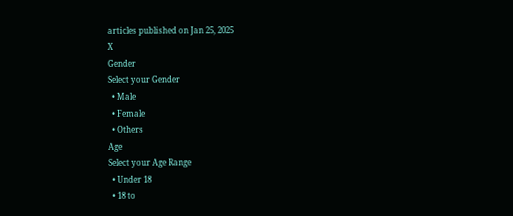articles published on Jan 25, 2025
X
Gender
Select your Gender
  • Male
  • Female
  • Others
Age
Select your Age Range
  • Under 18
  • 18 to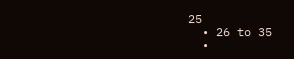25
  • 26 to 35
  •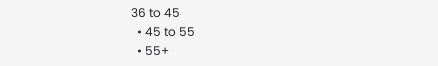36 to 45
  • 45 to 55
  • 55+